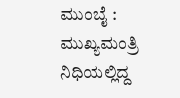ಮುಂಬೈ : ಮುಖ್ಯಮಂತ್ರಿ ನಿಧಿಯಲ್ಲಿದ್ದ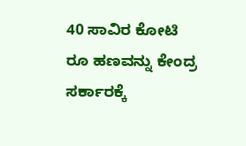40 ಸಾವಿರ ಕೋಟಿ ರೂ ಹಣವನ್ನು ಕೇಂದ್ರ ಸರ್ಕಾರಕ್ಕೆ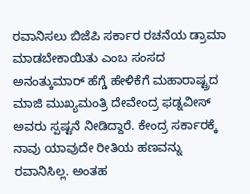ರವಾನಿಸಲು ಬಿಜೆಪಿ ಸರ್ಕಾರ ರಚನೆಯ ಡ್ರಾಮಾ ಮಾಡಬೇಕಾಯಿತು ಎಂಬ ಸಂಸದ ಅನಂತ್ಕುಮಾರ್ ಹೆಗ್ಡೆ ಹೇಳಿಕೆಗೆ ಮಹಾರಾಷ್ಟ್ರದ ಮಾಜಿ ಮುಖ್ಯಮಂತ್ರಿ ದೇವೇಂದ್ರ ಫಡ್ನವೀಸ್ ಅವರು ಸ್ಪಷ್ಟನೆ ನೀಡಿದ್ದಾರೆ. ಕೇಂದ್ರ ಸರ್ಕಾರಕ್ಕೆ ನಾವು ಯಾವುದೇ ರೀತಿಯ ಹಣವನ್ನು ರವಾನಿಸಿಲ್ಲ. ಅಂತಹ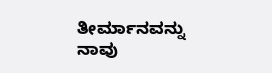ತೀರ್ಮಾನವನ್ನು ನಾವು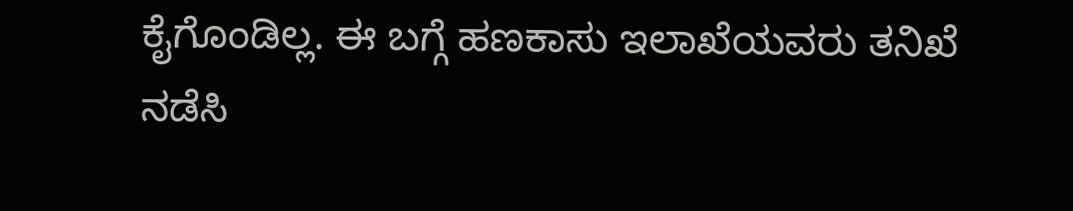ಕೈಗೊಂಡಿಲ್ಲ. ಈ ಬಗ್ಗೆ ಹಣಕಾಸು ಇಲಾಖೆಯವರು ತನಿಖೆ ನಡೆಸಿ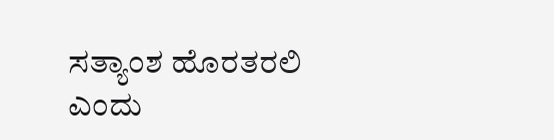ಸತ್ಯಾಂಶ ಹೊರತರಲಿ ಎಂದು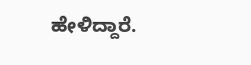ಹೇಳಿದ್ದಾರೆ.